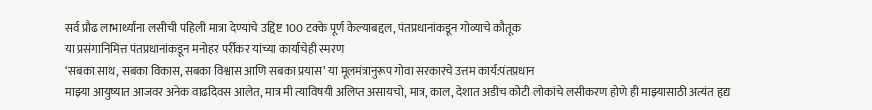सर्व प्रौढ लाभार्थ्यांना लसीची पहिली मात्रा देण्याचे उद्दिष्ट 100 टक्के पूर्ण केल्याबद्दल, पंतप्रधानांकडून गोव्याचे कौतूक
या प्रसंगानिमित्त पंतप्रधानांकडून मनोहर पर्रीकर यांच्या कार्याचेही स्मरण
‘सबका साथ, सबका विकास, सबका विश्वास आणि सबका प्रयास’ या मूलमंत्रानुरूप गोवा सरकारचे उत्तम कार्य:पंतप्रधान
माझ्या आयुष्यात आजवर अनेक वाढदिवस आलेत, मात्र मी त्याविषयी अलिप्त असायचो, मात्र, काल, देशात अडीच कोटी लोकांचे लसीकरण होणे ही माझ्यासाठी अत्यंत हृद्य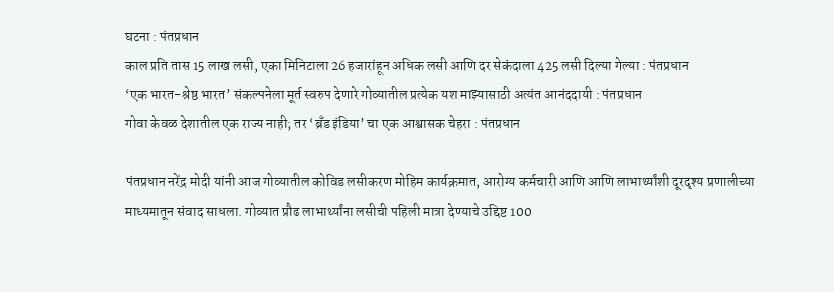घटना : पंतप्रधान
काल प्रति तास 15 लाख लसी, एका मिनिटाला 26 हजारांहून अधिक लसी आणि दर सेकंदाला 425 लसी दिल्या गेल्या : पंतप्रधान
‘एक भारत-श्रेष्ठ भारत’ संकल्पनेला मूर्त स्वरुप देणारे गोव्यातील प्रत्येक यश माझ्यासाठी अत्यंत आनंददायी : पंतप्रधान
गोवा केवळ देशातील एक राज्य नाही; तर ‘ब्रँड इंडिया’ चा एक आश्वासक चेहरा : पंतप्रधान

पंतप्रधान नरेंद्र मोदी यांनी आज गोव्यातील कोविड लसीकरण मोहिम कार्यक्रमात, आरोग्य कर्मचारी आणि आणि लाभार्थ्यांशी दूरदृश्य प्रणालीच्या माध्यमातून संवाद साधला. गोव्यात प्रौढ लाभार्थ्यांना लसीची पहिली मात्रा देण्याचे उद्दिष्ट 100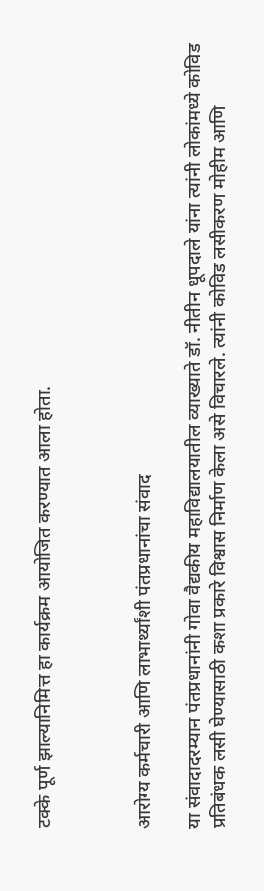टक्के पूर्ण झाल्यानिमित्त हा कार्यक्रम आयोजित करण्यात आला होता.



आरोग्य कर्मचारी आणि लाभार्थ्यांशी पंतप्रधानांचा संवाद

या संवादादरम्यान पंतप्रधानांनी गोवा वैद्यकीय महाविद्यालयातील व्याख्याते डॉ. नीतीन धूपदाले यांना त्यांनी लोकांमध्ये कोविड प्रतिबंधक लसी घेण्यासाठी कशा प्रकारे विश्वास निर्माण केला असे विचारले. त्यांनी कोविड लसीकरण मोहीम आणि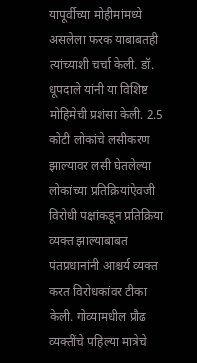यापूर्वीच्या मोहीमांमध्ये असलेला फरक याबाबतही त्यांच्याशी चर्चा केली. डॉ. धूपदाले यांनी या विशिष्ट मोहिमेची प्रशंसा केली. 2.5 कोटी लोकांचे लसीकरण झाल्यावर लसी घेतलेल्या लोकांच्या प्रतिक्रियांऐवजी विरोधी पक्षांकडून प्रतिक्रिया व्यक्त झाल्याबाबत पंतप्रधानांनी आश्चर्य व्यक्त करत विरोधकांवर टीका केली. गोव्यामधील प्रौढ व्यक्तींचे पहिल्या मात्रेचे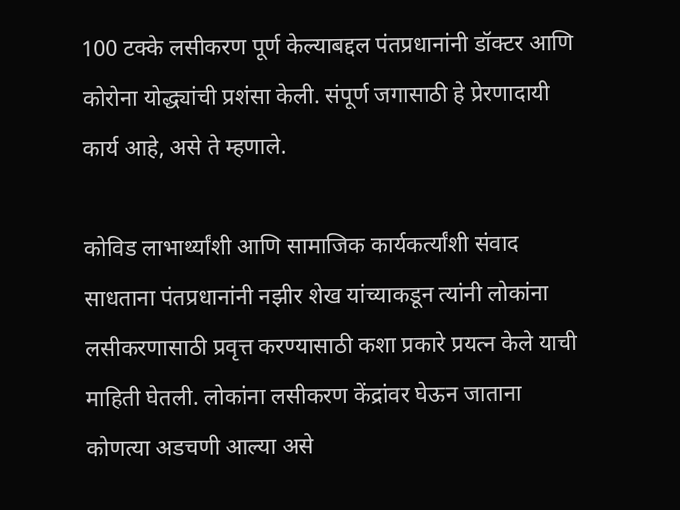100 टक्के लसीकरण पूर्ण केल्याबद्दल पंतप्रधानांनी डॉक्टर आणि कोरोना योद्ध्यांची प्रशंसा केली. संपूर्ण जगासाठी हे प्रेरणादायी कार्य आहे, असे ते म्हणाले.

कोविड लाभार्थ्यांशी आणि सामाजिक कार्यकर्त्यांशी संवाद साधताना पंतप्रधानांनी नझीर शेख यांच्याकडून त्यांनी लोकांना लसीकरणासाठी प्रवृत्त करण्यासाठी कशा प्रकारे प्रयत्न केले याची माहिती घेतली. लोकांना लसीकरण केंद्रांवर घेऊन जाताना कोणत्या अडचणी आल्या असे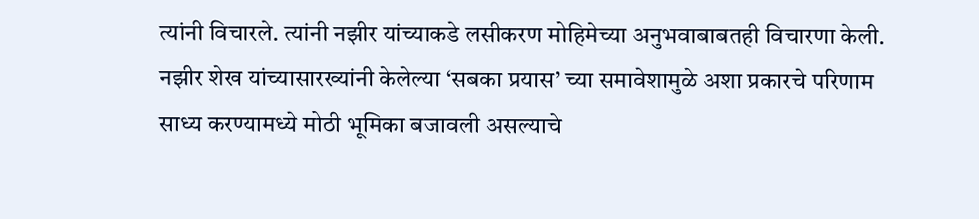त्यांनी विचारले. त्यांनी नझीर यांच्याकडे लसीकरण मोहिमेच्या अनुभवाबाबतही विचारणा केली. नझीर शेख यांच्यासारख्यांनी केलेल्या ‘सबका प्रयास’ च्या समावेशामुळे अशा प्रकारचे परिणाम साध्य करण्यामध्ये मोठी भूमिका बजावली असल्याचे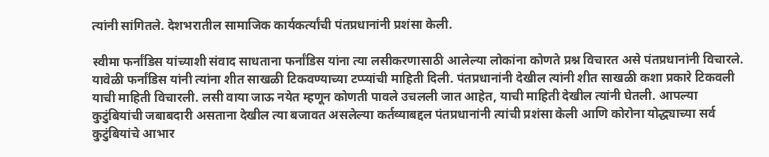त्यांनी सांगितले. देशभरातील सामाजिक कार्यकर्त्यांची पंतप्रधानांनी प्रशंसा केली.

स्वीमा फर्नांडिस यांच्याशी संवाद साधताना फर्नांडिस यांना त्या लसीकरणासाठी आलेल्या लोकांना कोणते प्रश्न विचारत असे पंतप्रधानांनी विचारले. यावेळी फर्नांडिस यांनी त्यांना शीत साखळी टिकवण्याच्या टप्प्यांची माहिती दिली. पंतप्रधानांनी देखील त्यांनी शीत साखळी कशा प्रकारे टिकवली याची माहिती विचारली. लसी वाया जाऊ नयेत म्हणून कोणती पावले उचलली जात आहेत, याची माहिती देखील त्यांनी घेतली. आपल्या कुटुंबियांची जबाबदारी असताना देखील त्या बजावत असलेल्या कर्तव्याबद्दल पंतप्रधानांनी त्यांची प्रशंसा केली आणि कोरोना योद्ध्याच्या सर्व कुटुंबियांचे आभार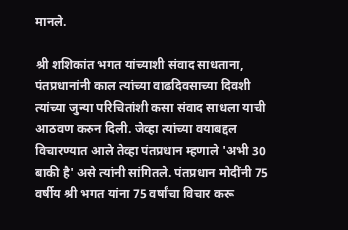मानले.

श्री शशिकांत भगत यांच्याशी संवाद साधताना, पंतप्रधानांनी काल त्यांच्या वाढदिवसाच्या दिवशी त्यांच्या जुन्या परिचितांशी कसा संवाद साधला याची आठवण करुन दिली. जेव्हा त्यांच्या वयाबद्दल विचारण्यात आले तेव्हा पंतप्रधान म्हणाले 'अभी 30 बाकी है' असे त्यांनी सांगितले. पंतप्रधान मोदींनी 75 वर्षीय श्री भगत यांना 75 वर्षांचा विचार करू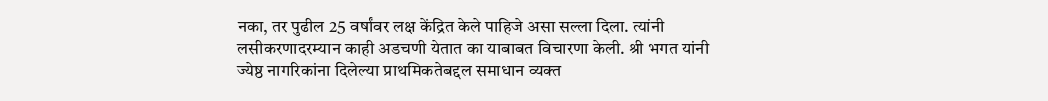नका, तर पुढील 25 वर्षांवर लक्ष केंद्रित केले पाहिजे असा सल्ला दिला. त्यांनी लसीकरणादरम्यान काही अडचणी येतात का याबाबत विचारणा केली. श्री भगत यांनी ज्येष्ठ नागरिकांना दिलेल्या प्राथमिकतेबद्दल समाधान व्यक्त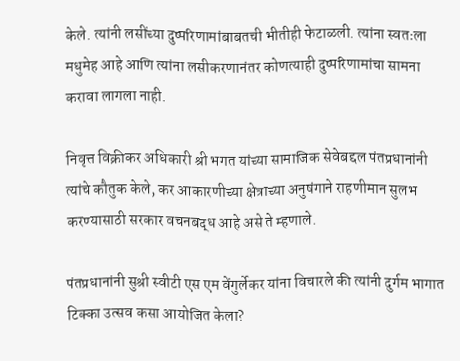केले. त्यांनी लसींच्या दुष्परिणामांबाबतची भीतीही फेटाळली. त्यांना स्वतःला मधुमेह आहे आणि त्यांना लसीकरणानंतर कोणत्याही दुष्परिणामांचा सामना करावा लागला नाही.

निवृत्त विक्रीकर अधिकारी श्री भगत यांच्या सामाजिक सेवेबद्दल पंतप्रधानांनी त्यांचे कौतुक केले, कर आकारणीच्या क्षेत्राच्या अनुषंगाने राहणीमान सुलभ करण्यासाठी सरकार वचनबद्ध आहे असे ते म्हणाले.

पंतप्रधानांनी सुश्री स्वीटी एस एम वेंगुर्लेकर यांना विचारले की त्यांनी दुर्गम भागात टिक्का उत्सव कसा आयोजित केला?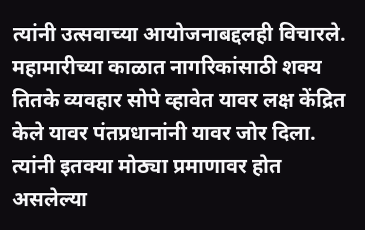त्यांनी उत्सवाच्या आयोजनाबद्दलही विचारले. महामारीच्या काळात नागरिकांसाठी शक्य तितके व्यवहार सोपे व्हावेत यावर लक्ष केंद्रित केले यावर पंतप्रधानांनी यावर जोर दिला. त्यांनी इतक्या मोठ्या प्रमाणावर होत असलेल्या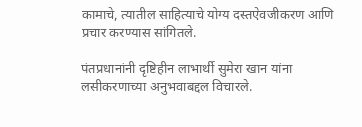कामाचे, त्यातील साहित्याचे योग्य दस्तऐवजीकरण आणि प्रचार करण्यास सांगितले.

पंतप्रधानांनी दृष्टिहीन लाभार्थी सुमेरा खान यांना  लसीकरणाच्या अनुभवाबद्दल विचारले.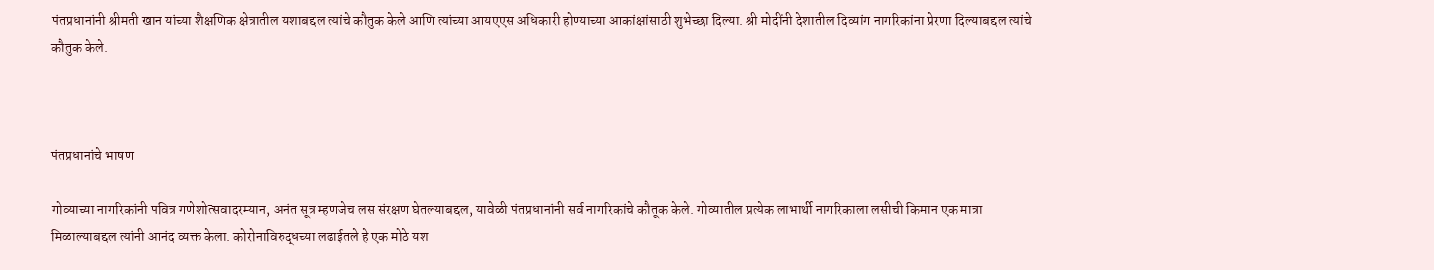पंतप्रधानांनी श्रीमती खान यांच्या शैक्षणिक क्षेत्रातील यशाबद्दल त्यांचे कौतुक केले आणि त्यांच्या आयएएस अधिकारी होण्याच्या आकांक्षांसाठी शुभेच्छा दिल्या. श्री मोदींनी देशातील दिव्यांग नागरिकांना प्रेरणा दिल्याबद्दल त्यांचे कौतुक केले.



पंतप्रधानांचे भाषण

गोव्याच्या नागरिकांनी पवित्र गणेशोत्सवादरम्यान, अनंत सूत्र म्हणजेच लस संरक्षण घेतल्याबद्दल, यावेळी पंतप्रधानांनी सर्व नागरिकांचे कौतूक केले. गोव्यातील प्रत्येक लाभार्थी नागरिकाला लसीची किमान एक मात्रा मिळाल्याबद्दल त्यांनी आनंद व्यक्त केला. कोरोनाविरुद्धच्या लढाईतले हे एक मोठे यश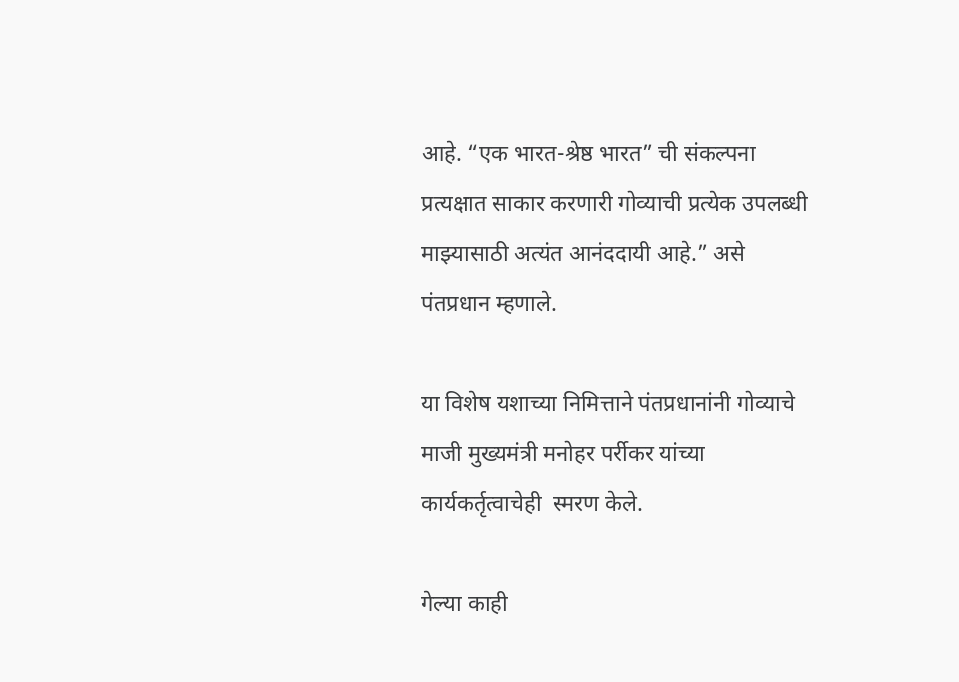आहे. “एक भारत-श्रेष्ठ भारत” ची संकल्पना प्रत्यक्षात साकार करणारी गोव्याची प्रत्येक उपलब्धी माझ्यासाठी अत्यंत आनंददायी आहे.” असे पंतप्रधान म्हणाले.

या विशेष यशाच्या निमित्ताने पंतप्रधानांनी गोव्याचे माजी मुख्यमंत्री मनोहर पर्रीकर यांच्या कार्यकर्तृत्वाचेही  स्मरण केले.

गेल्या काही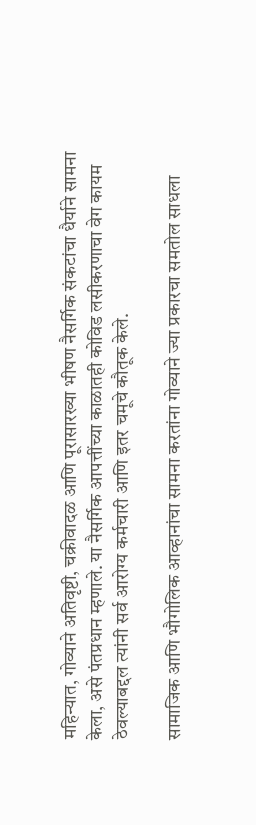महिन्यात, गोव्याने अतिवृष्टी, चक्रीवादळ आणि पूरासारख्या भीषण नैसर्गिक संकटांचा धैर्याने सामना केला, असे पंतप्रधान म्हणाले. या नैसर्गिक आपत्तींच्या काळातही कोविड लसीकरणाचा वेग कायम ठेवल्याबद्दल त्यांनी सर्व आरोग्य कर्मचारी आणि इतर चमूचे कौतूक केले.

सामाजिक आणि भौगोलिक आव्हानांचा सामना करतांना गोव्याने ज्या प्रकारचा समतोल साधला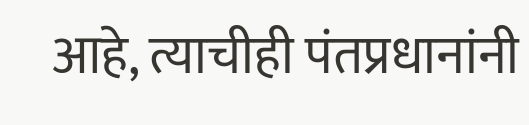आहे, त्याचीही पंतप्रधानांनी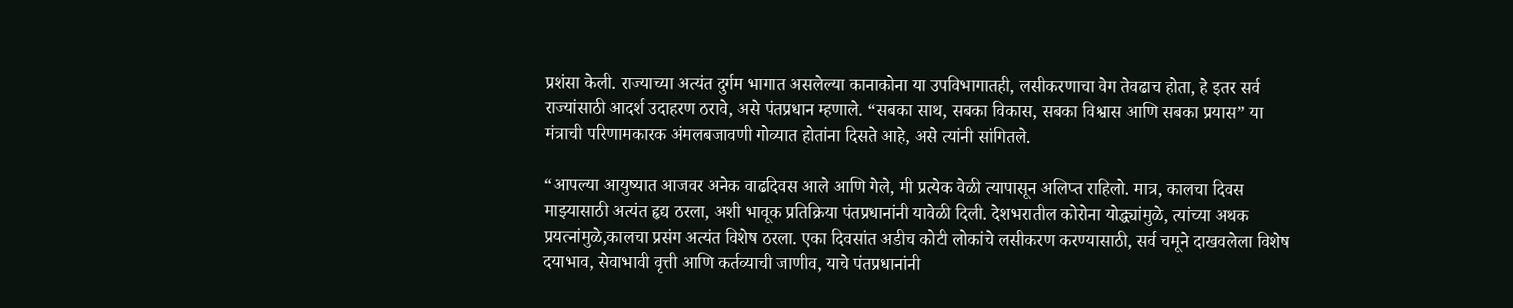प्रशंसा केली. राज्याच्या अत्यंत दुर्गम भागात असलेल्या कानाकोना या उपविभागातही, लसीकरणाचा वेग तेवढाच होता, हे इतर सर्व राज्यांसाठी आदर्श उदाहरण ठरावे, असे पंतप्रधान म्हणाले. “सबका साथ, सबका विकास, सबका विश्वास आणि सबका प्रयास” या मंत्राची परिणामकारक अंमलबजावणी गोव्यात होतांना दिसते आहे, असे त्यांनी सांगितले.

“आपल्या आयुष्यात आजवर अनेक वाढदिवस आले आणि गेले, मी प्रत्येक वेळी त्यापासून अलिप्त राहिलो. मात्र, कालचा दिवस माझ्यासाठी अत्यंत हृद्य ठरला, अशी भावूक प्रतिक्रिया पंतप्रधानांनी यावेळी दिली. देशभरातील कोरोना योद्ध्यांमुळे, त्यांच्या अथक प्रयत्नांमुळे,कालचा प्रसंग अत्यंत विशेष ठरला. एका दिवसांत अडीच कोटी लोकांचे लसीकरण करण्यासाठी, सर्व चमूने दाखवलेला विशेष दयाभाव, सेवाभावी वृत्ती आणि कर्तव्याची जाणीव, याचे पंतप्रधानांनी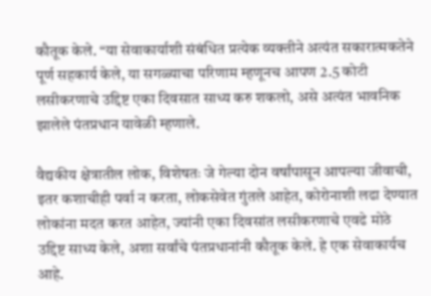कौतूक केले. “या सेवाकार्याशी संबंधित प्रत्येक व्यक्तीने अत्यंत सकारात्मकतेने पूर्ण सहकार्य केले, या सगळ्याचा परिणाम म्हणूनच आपण 2.5 कोटी लसीकरणाचे उद्दिष्ट एका दिवसात साध्य करु शकलो, असे अत्यंत भावनिक झालेले पंतप्रधान यावेळी म्हणाले.

वैद्यकीय क्षेत्रातील लोक, विशेषतः जे गेल्या दोन वर्षांपासून आपल्या जीवाची, इतर कशाचीही पर्वा न करता, लोकसेवेत गुंतले आहेत, कोरोनाशी लढा देण्यात लोकांना मदत करत आहेत, ज्यांनी एका दिवसांत लसीकरणाचे एवढे मोठे उद्दिष्ट साध्य केले, अशा सर्वांचे पंतप्रधानांनी कौतूक केले. हे एक सेवाकार्यच आहे.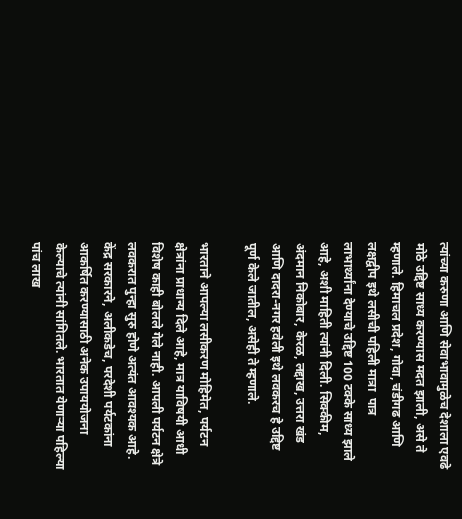त्यांच्या करुणा आणि सेवाभावामुळेच देशाला एवढे मोठे उद्दिष्ट साध्य करण्यास मदत झाली, असे ते म्हणाले. हिमाचल प्रदेश, गोवा, चंडीगढ आणि लक्षद्वीप इथे लसीची पहिली मात्रा  पात्र लाभार्थ्यांना देण्याचे उद्दिष्ट 100 टक्के साध्य झाले आहे, अशी माहिती त्यांनी दिली. सिक्कीम, अंदमान निकोबार, केरळ, लद्दाख, उत्तरा खंड आणि दादरा-नगर हवेली इथे लवकरच हे उद्दिष्ट पूर्ण केले जातील, असेही ते म्हणाले.

भारताने आपल्या लसीकरण मोहिमेत, पर्यटन क्षेत्रांना प्राधान्य दिले आहे, मात्र याविषयी आधी विशेष काही बोलले गेले नाही. आपली पर्यटन क्षेत्रे लवकरात पुन्हा सुरु होणे अत्यंत आवश्यक आहे. केंद्र सरकारने, अलीकडेच, परदेशी पर्यटकांना आकर्षित करण्यासाठी अनेक उपाययोजना केल्याचे त्यांनी सांगितले. भारतात येणाऱ्या पहिल्या पांच लाख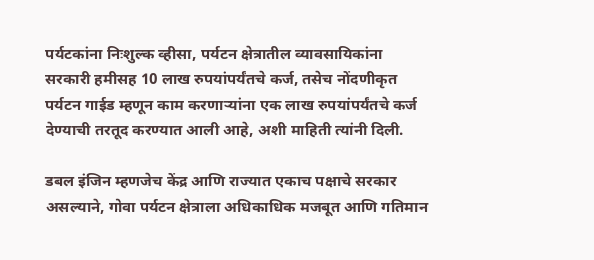पर्यटकांना निःशुल्क व्हीसा, पर्यटन क्षेत्रातील व्यावसायिकांना सरकारी हमीसह 10 लाख रुपयांपर्यंतचे कर्ज, तसेच नोंदणीकृत पर्यटन गाईड म्हणून काम करणाऱ्यांना एक लाख रुपयांपर्यंतचे कर्ज देण्याची तरतूद करण्यात आली आहे, अशी माहिती त्यांनी दिली.

डबल इंजिन म्हणजेच केंद्र आणि राज्यात एकाच पक्षाचे सरकार असल्याने, गोवा पर्यटन क्षेत्राला अधिकाधिक मजबूत आणि गतिमान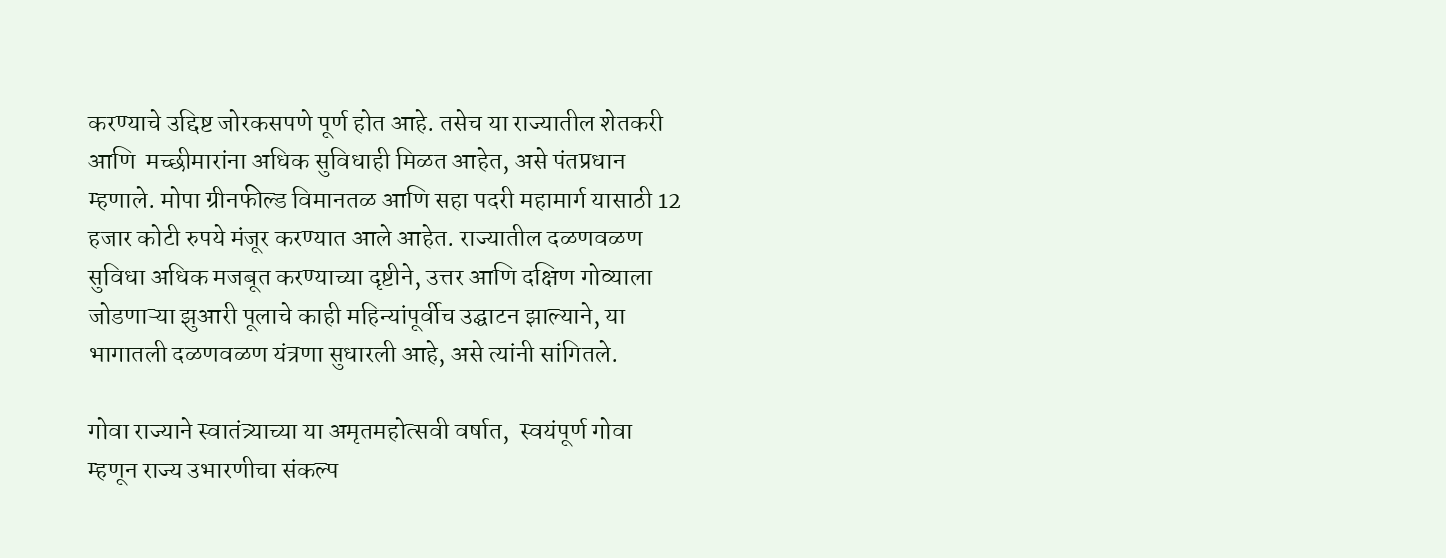करण्याचे उद्दिष्ट जोरकसपणे पूर्ण होत आहे. तसेच या राज्यातील शेतकरी आणि  मच्छीमारांना अधिक सुविधाही मिळत आहेत, असे पंतप्रधान म्हणाले. मोपा ग्रीनफील्ड विमानतळ आणि सहा पदरी महामार्ग यासाठी 12 हजार कोटी रुपये मंजूर करण्यात आले आहेत. राज्यातील दळणवळण सुविधा अधिक मजबूत करण्याच्या दृष्टीने, उत्तर आणि दक्षिण गोव्याला जोडणाऱ्या झुआरी पूलाचे काही महिन्यांपूर्वीच उद्घाटन झाल्याने, या भागातली दळणवळण यंत्रणा सुधारली आहे, असे त्यांनी सांगितले.

गोवा राज्याने स्वातंत्र्याच्या या अमृतमहोत्सवी वर्षात,  स्वयंपूर्ण गोवा म्हणून राज्य उभारणीचा संकल्प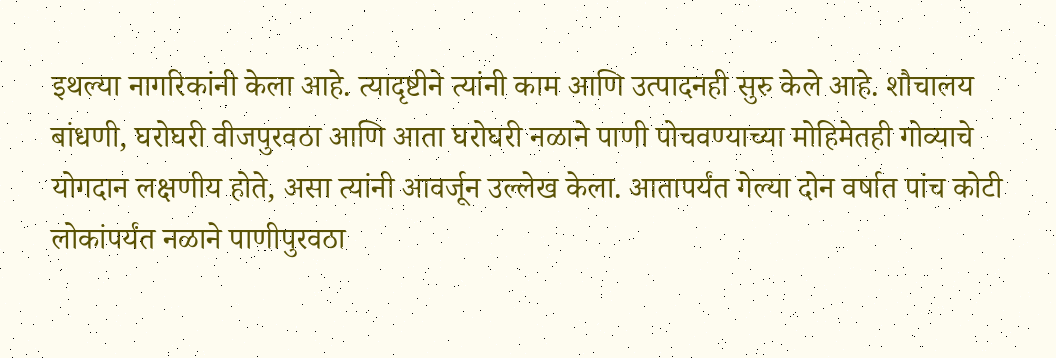इथल्या नागरिकांनी केला आहे. त्यादृष्टीने त्यांनी काम आणि उत्पादनही सुरु केले आहे. शौचालय बांधणी, घरोघरी वीजपुरवठा आणि आता घरोघरी नळाने पाणी पोचवण्याच्या मोहिमेतही गोव्याचे योगदान लक्षणीय होते, असा त्यांनी आवर्जून उल्लेख केला. आतापर्यंत गेल्या दोन वर्षात पांच कोटी लोकांपर्यंत नळाने पाणीपुरवठा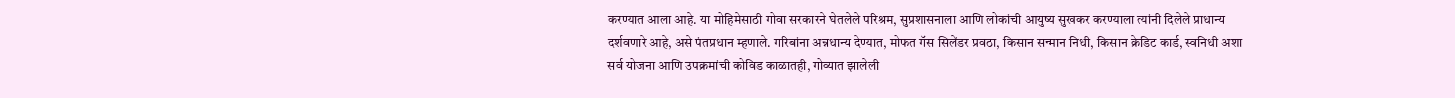करण्यात आला आहे. या मोहिमेसाठी गोवा सरकारने घेतलेले परिश्रम, सुप्रशासनाला आणि लोकांची आयुष्य सुखकर करण्याला त्यांनी दिलेले प्राधान्य दर्शवणारे आहे, असे पंतप्रधान म्हणाले. गरिबांना अन्नधान्य देण्यात, मोफत गॅस सिलेंडर प्रवठा, किसान सन्मान निधी, किसान क्रेडिट कार्ड, स्वनिधी अशा सर्व योजना आणि उपक्रमांची कोविड काळातही, गोव्यात झालेली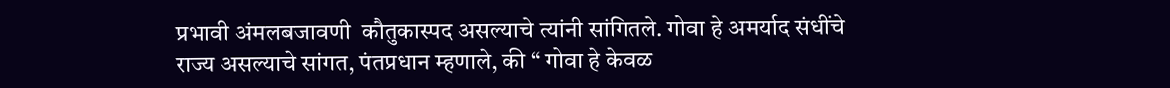प्रभावी अंमलबजावणी  कौतुकास्पद असल्याचे त्यांनी सांगितले. गोवा हे अमर्याद संधींचे राज्य असल्याचे सांगत, पंतप्रधान म्हणाले, की “ गोवा हे केवळ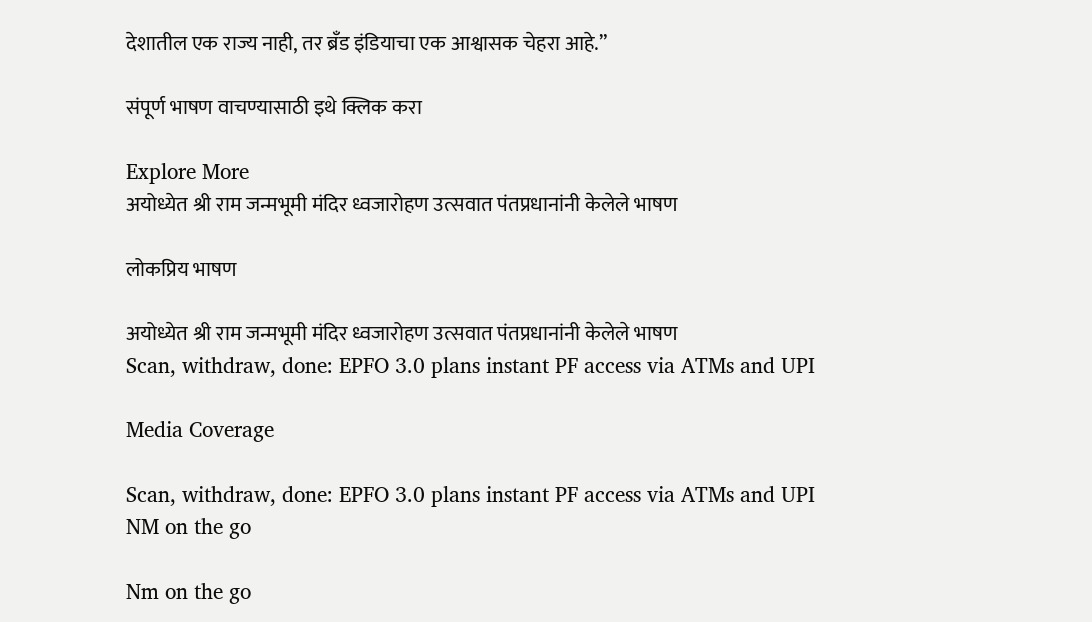देशातील एक राज्य नाही, तर ब्रॅंड इंडियाचा एक आश्वासक चेहरा आहे.”

संपूर्ण भाषण वाचण्यासाठी इथे क्लिक करा

Explore More
अयोध्येत श्री राम जन्मभूमी मंदिर ध्वजारोहण उत्सवात पंतप्रधानांनी केलेले भाषण

लोकप्रिय भाषण

अयोध्येत श्री राम जन्मभूमी मंदिर ध्वजारोहण उत्सवात पंतप्रधानांनी केलेले भाषण
Scan, withdraw, done: EPFO 3.0 plans instant PF access via ATMs and UPI

Media Coverage

Scan, withdraw, done: EPFO 3.0 plans instant PF access via ATMs and UPI
NM on the go

Nm on the go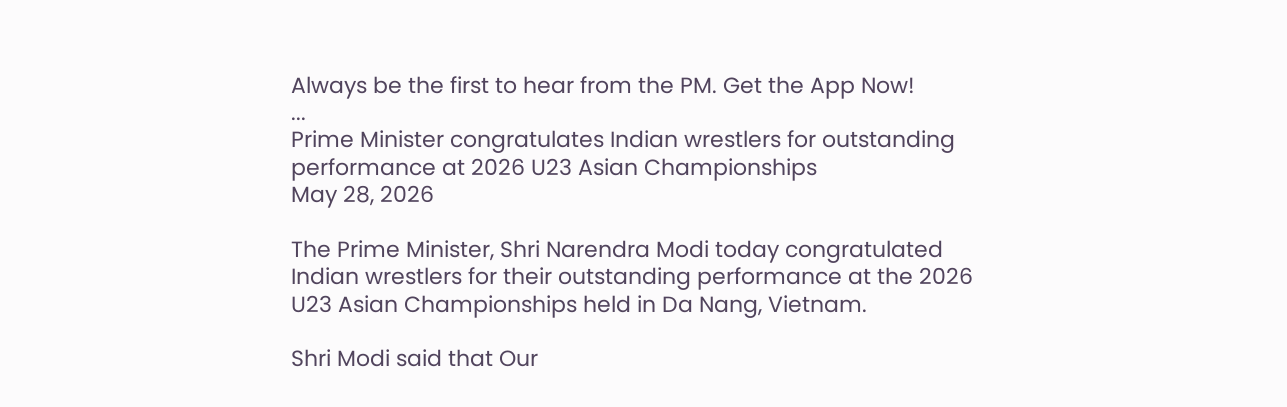Always be the first to hear from the PM. Get the App Now!
...
Prime Minister congratulates Indian wrestlers for outstanding performance at 2026 U23 Asian Championships
May 28, 2026

The Prime Minister, Shri Narendra Modi today congratulated Indian wrestlers for their outstanding performance at the 2026 U23 Asian Championships held in Da Nang, Vietnam.

Shri Modi said that Our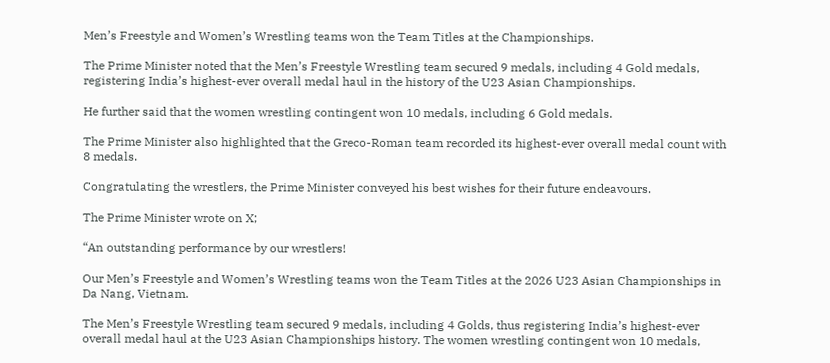Men’s Freestyle and Women’s Wrestling teams won the Team Titles at the Championships.

The Prime Minister noted that the Men’s Freestyle Wrestling team secured 9 medals, including 4 Gold medals, registering India’s highest-ever overall medal haul in the history of the U23 Asian Championships.

He further said that the women wrestling contingent won 10 medals, including 6 Gold medals.

The Prime Minister also highlighted that the Greco-Roman team recorded its highest-ever overall medal count with 8 medals.

Congratulating the wrestlers, the Prime Minister conveyed his best wishes for their future endeavours.

The Prime Minister wrote on X;

“An outstanding performance by our wrestlers!

Our Men’s Freestyle and Women’s Wrestling teams won the Team Titles at the 2026 U23 Asian Championships in Da Nang, Vietnam.

The Men’s Freestyle Wrestling team secured 9 medals, including 4 Golds, thus registering India’s highest-ever overall medal haul at the U23 Asian Championships history. The women wrestling contingent won 10 medals,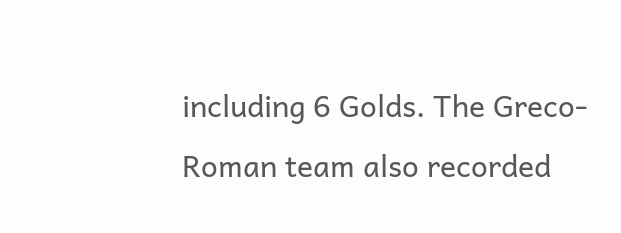including 6 Golds. The Greco-Roman team also recorded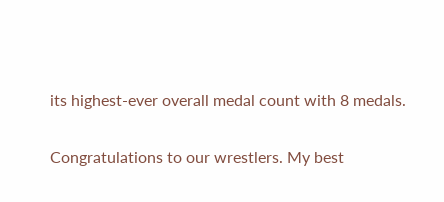its highest-ever overall medal count with 8 medals.

Congratulations to our wrestlers. My best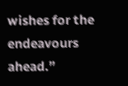wishes for the endeavours ahead.”